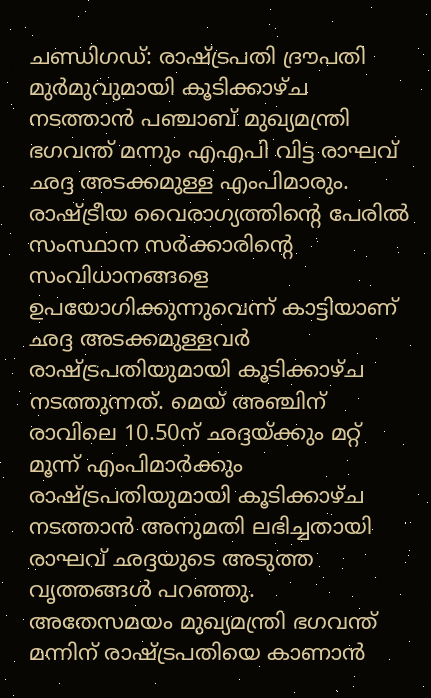ചണ്ഡിഗഡ്: രാഷ്ട്രപതി ദ്രൗപതി മുർമുവുമായി കൂടിക്കാഴ്ച നടത്താൻ പഞ്ചാബ് മുഖ്യമന്ത്രി ഭഗവന്ത് മന്നും എഎപി വിട്ട രാഘവ് ഛദ്ദ അടക്കമുള്ള എംപിമാരും. രാഷ്ട്രീയ വൈരാഗ്യത്തിന്റെ പേരിൽ സംസ്ഥാന സർക്കാരിന്റെ സംവിധാനങ്ങളെ ഉപയോഗിക്കുന്നുവെന്ന് കാട്ടിയാണ് ഛദ്ദ അടക്കമുള്ളവർ രാഷ്ട്രപതിയുമായി കൂടിക്കാഴ്ച നടത്തുന്നത്. മെയ് അഞ്ചിന് രാവിലെ 10.50ന് ഛദ്ദയ്ക്കും മറ്റ് മൂന്ന് എംപിമാർക്കും രാഷ്ട്രപതിയുമായി കൂടിക്കാഴ്ച നടത്താൻ അനുമതി ലഭിച്ചതായി
രാഘവ് ഛദ്ദയുടെ അടുത്ത വൃത്തങ്ങൾ പറഞ്ഞു.
അതേസമയം മുഖ്യമന്ത്രി ഭഗവന്ത് മന്നിന് രാഷ്ട്രപതിയെ കാണാൻ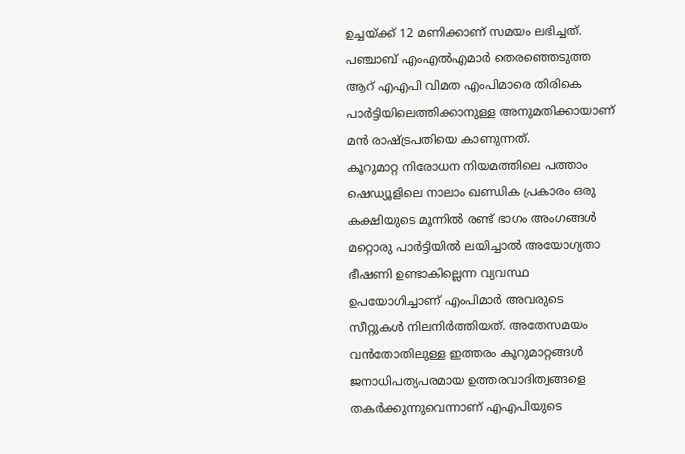ഉച്ചയ്ക്ക് 12 മണിക്കാണ് സമയം ലഭിച്ചത്. പഞ്ചാബ് എംഎൽഎമാർ തെരഞ്ഞെടുത്ത ആറ് എഎപി വിമത എംപിമാരെ തിരികെ പാർട്ടിയിലെത്തിക്കാനുള്ള അനുമതിക്കായാണ് മൻ രാഷ്ട്രപതിയെ കാണുന്നത്.
കൂറുമാറ്റ നിരോധന നിയമത്തിലെ പത്താം ഷെഡ്യൂളിലെ നാലാം ഖണ്ഡിക പ്രകാരം ഒരു കക്ഷിയുടെ മൂന്നിൽ രണ്ട് ഭാഗം അംഗങ്ങൾ മറ്റൊരു പാർട്ടിയിൽ ലയിച്ചാൽ അയോഗ്യതാ ഭീഷണി ഉണ്ടാകില്ലെന്ന വ്യവസ്ഥ ഉപയോഗിച്ചാണ് എംപിമാർ അവരുടെ സീറ്റുകൾ നിലനിർത്തിയത്. അതേസമയം വൻതോതിലുള്ള ഇത്തരം കൂറുമാറ്റങ്ങൾ ജനാധിപത്യപരമായ ഉത്തരവാദിത്വങ്ങളെ തകർക്കുന്നുവെന്നാണ് എഎപിയുടെ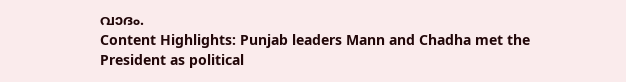വാദം.
Content Highlights: Punjab leaders Mann and Chadha met the President as political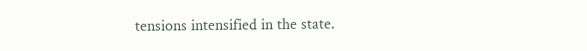tensions intensified in the state.